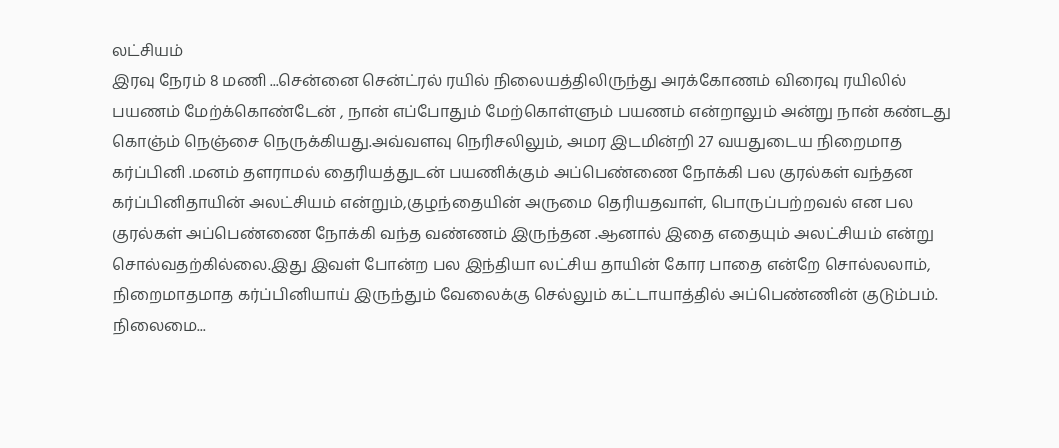லட்சியம்
இரவு நேரம் 8 மணி ...சென்னை சென்ட்ரல் ரயில் நிலையத்திலிருந்து அரக்கோணம் விரைவு ரயிலில் பயணம் மேற்க்கொண்டேன் , நான் எப்போதும் மேற்கொள்ளும் பயணம் என்றாலும் அன்று நான் கண்டது கொஞ்ம் நெஞ்சை நெருக்கியது.அவ்வளவு நெரிசலிலும், அமர இடமின்றி 27 வயதுடைய நிறைமாத கர்ப்பினி .மனம் தளராமல் தைரியத்துடன் பயணிக்கும் அப்பெண்ணை நோக்கி பல குரல்கள் வந்தன கர்ப்பினிதாயின் அலட்சியம் என்றும்,குழந்தையின் அருமை தெரியதவாள், பொருப்பற்றவல் என பல குரல்கள் அப்பெண்ணை நோக்கி வந்த வண்ணம் இருந்தன .ஆனால் இதை எதையும் அலட்சியம் என்று சொல்வதற்கில்லை.இது இவள் போன்ற பல இந்தியா லட்சிய தாயின் கோர பாதை என்றே சொல்லலாம், நிறைமாதமாத கர்ப்பினியாய் இருந்தும் வேலைக்கு செல்லும் கட்டாயாத்தில் அப்பெண்ணின் குடும்பம். நிலைமை...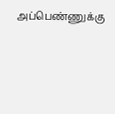அப்பெண்ணுக்கு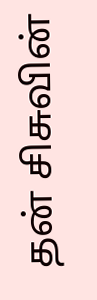தன் சிசுவின்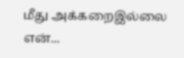மீது அக்கறைஇல்லை என்...